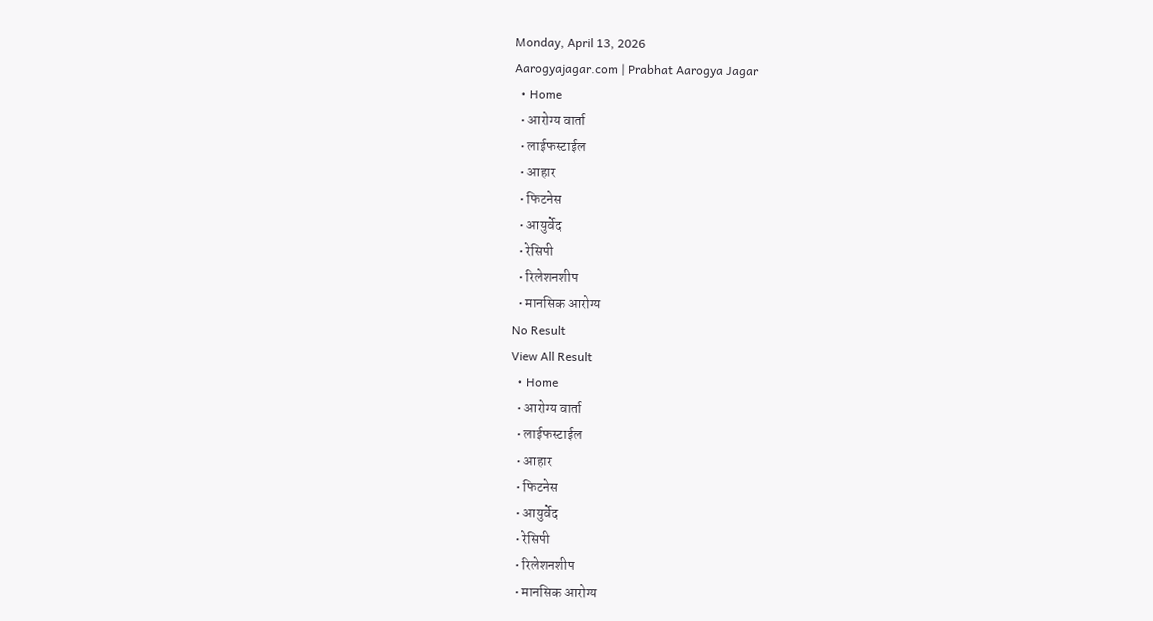Monday, April 13, 2026
Aarogyajagar.com | Prabhat Aarogya Jagar
  • Home
  • आरोग्य वार्ता
  • लाईफस्टाईल
  • आहार
  • फिटनेस
  • आयुर्वेद
  • रेसिपी
  • रिलेशनशीप
  • मानसिक आरोग्य
No Result
View All Result
  • Home
  • आरोग्य वार्ता
  • लाईफस्टाईल
  • आहार
  • फिटनेस
  • आयुर्वेद
  • रेसिपी
  • रिलेशनशीप
  • मानसिक आरोग्य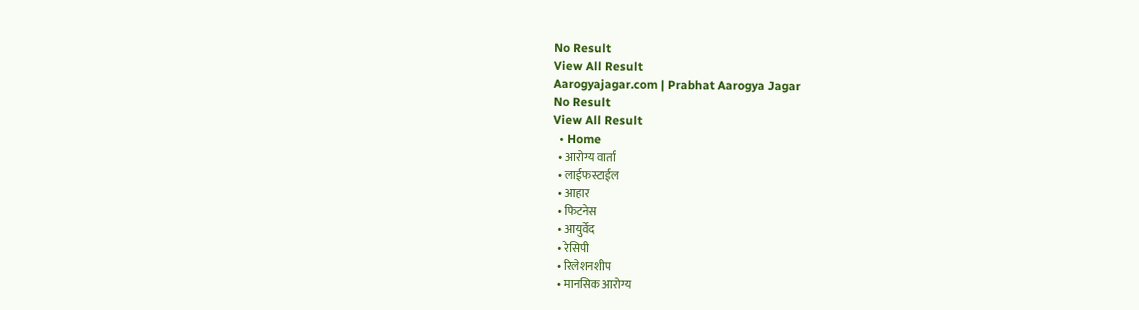No Result
View All Result
Aarogyajagar.com | Prabhat Aarogya Jagar
No Result
View All Result
  • Home
  • आरोग्य वार्ता
  • लाईफस्टाईल
  • आहार
  • फिटनेस
  • आयुर्वेद
  • रेसिपी
  • रिलेशनशीप
  • मानसिक आरोग्य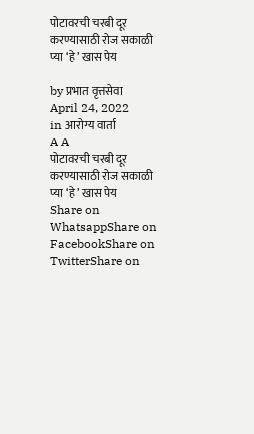पोटावरची चरबी दूर करण्यासाठी रोज सकाळी प्या ‘हे’ खास पेय

by प्रभात वृत्तसेवा
April 24, 2022
in आरोग्य वार्ता
A A
पोटावरची चरबी दूर करण्यासाठी रोज सकाळी प्या ‘हे’ खास पेय
Share on WhatsappShare on FacebookShare on TwitterShare on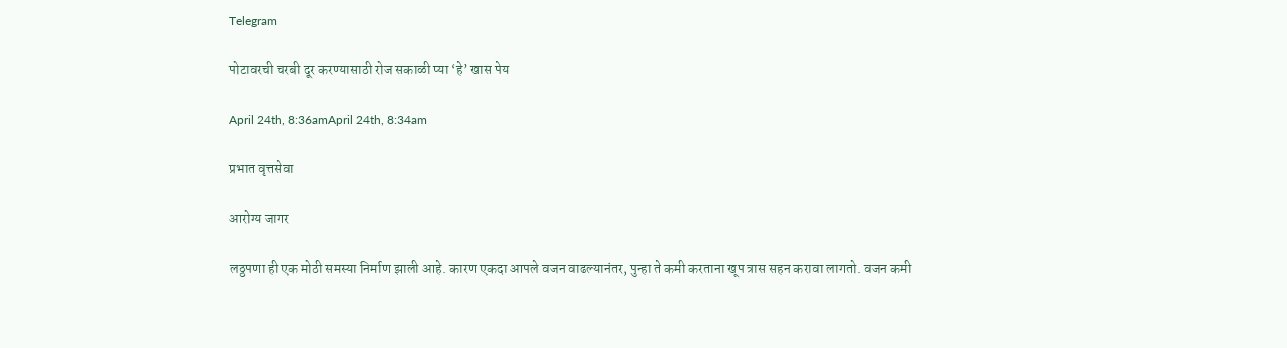Telegram

पोटावरची चरबी दूर करण्यासाठी रोज सकाळी प्या ‘हे’ खास पेय

April 24th, 8:36amApril 24th, 8:34am

प्रभात वृत्तसेवा

आरोग्य जागर

लठ्ठपणा ही एक मोठी समस्या निर्माण झाली आहे. कारण एकदा आपले वजन वाढल्यानंतर, पुन्हा ते कमी करताना खूप त्रास सहन करावा लागतो. वजन कमी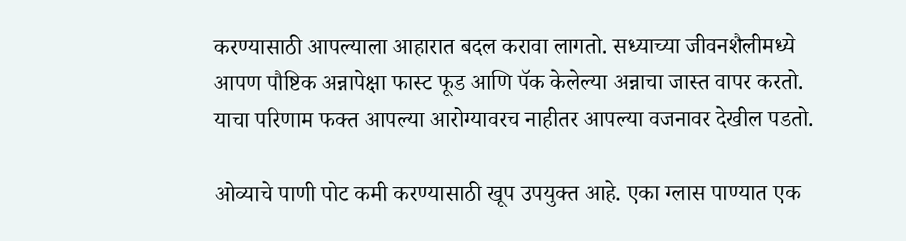करण्यासाठी आपल्याला आहारात बदल करावा लागतो. सध्याच्या जीवनशैलीमध्ये आपण पौष्टिक अन्नापेक्षा फास्ट फूड आणि पॅक केलेल्या अन्नाचा जास्त वापर करतो. याचा परिणाम फक्त आपल्या आरोग्यावरच नाहीतर आपल्या वजनावर देखील पडतो.

ओव्याचे पाणी पोट कमी करण्यासाठी खूप उपयुक्त आहे. एका ग्लास पाण्यात एक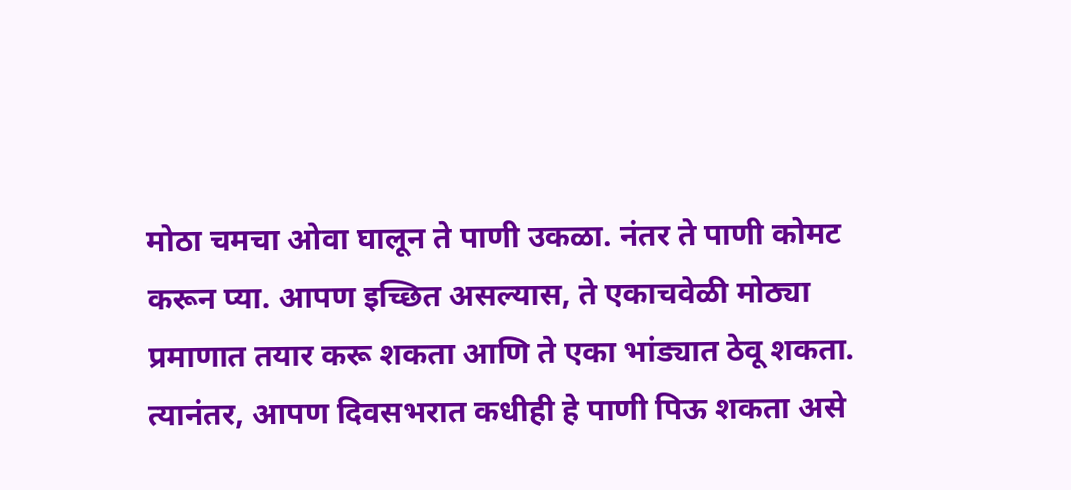मोठा चमचा ओवा घालून ते पाणी उकळा. नंतर ते पाणी कोमट करून प्या. आपण इच्छित असल्यास, ते एकाचवेळी मोठ्या प्रमाणात तयार करू शकता आणि ते एका भांड्यात ठेवू शकता. त्यानंतर, आपण दिवसभरात कधीही हे पाणी पिऊ शकता असे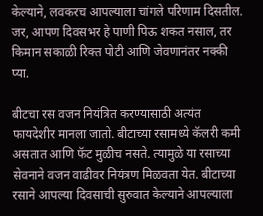केल्याने, लवकरच आपल्याला चांगले परिणाम दिसतील. जर, आपण दिवसभर हे पाणी पिऊ शकत नसाल, तर किमान सकाळी रिक्त पोटी आणि जेवणानंतर नक्की प्या.

बीटचा रस वजन नियंत्रित करण्यासाठी अत्यंत फायदेशीर मानला जातो. बीटाच्या रसामध्ये कॅलरी कमी असतात आणि फॅट मुळीच नसते. त्यामुळे या रसाच्या सेवनाने वजन वाढीवर नियंत्रण मिळवता येत. बीटाच्या रसाने आपल्या दिवसाची सुरुवात केल्याने आपल्याला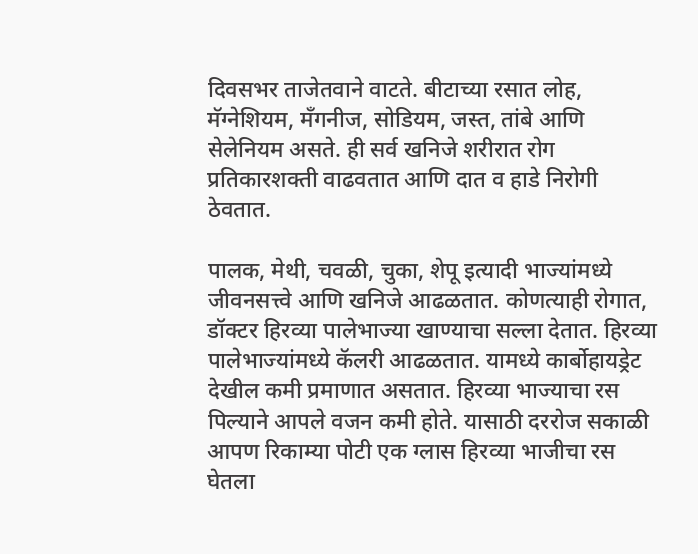दिवसभर ताजेतवाने वाटते. बीटाच्या रसात लोह, मॅग्नेशियम, मॅंगनीज, सोडियम, जस्त, तांबे आणि सेलेनियम असते. ही सर्व खनिजे शरीरात रोग प्रतिकारशक्ती वाढवतात आणि दात व हाडे निरोगी ठेवतात.

पालक, मेथी, चवळी, चुका, शेपू इत्यादी भाज्यांमध्ये जीवनसत्त्वे आणि खनिजे आढळतात. कोणत्याही रोगात, डॉक्टर हिरव्या पालेभाज्या खाण्याचा सल्ला देतात. हिरव्या पालेभाज्यांमध्ये कॅलरी आढळतात. यामध्ये कार्बोहायड्रेट देखील कमी प्रमाणात असतात. हिरव्या भाज्याचा रस पिल्याने आपले वजन कमी होते. यासाठी दररोज सकाळी आपण रिकाम्या पोटी एक ग्लास हिरव्या भाजीचा रस घेतला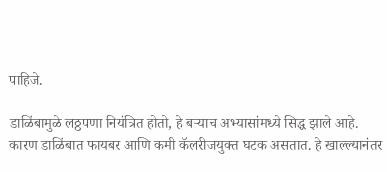पाहिजे.

डाळिंबामुळे लठ्ठपणा नियंत्रित होतो, हे बर्‍याच अभ्यासांमध्ये सिद्ध झाले आहे. कारण डाळिंबात फायबर आणि कमी कॅलरीजयुक्त घटक असतात. हे खाल्ल्यानंतर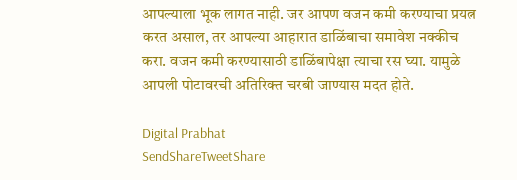आपल्याला भूक लागत नाही. जर आपण वजन कमी करण्याचा प्रयत्न करत असाल, तर आपल्या आहारात डाळिंबाचा समावेश नक्कीच करा. वजन कमी करण्यासाठी डाळिंबापेक्षा त्याचा रस घ्या. यामुळे आपली पोटावरची अतिरिक्त चरबी जाण्यास मदत होते.

Digital Prabhat
SendShareTweetShare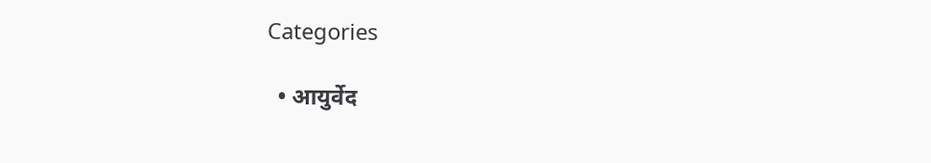Categories

  • आयुर्वेद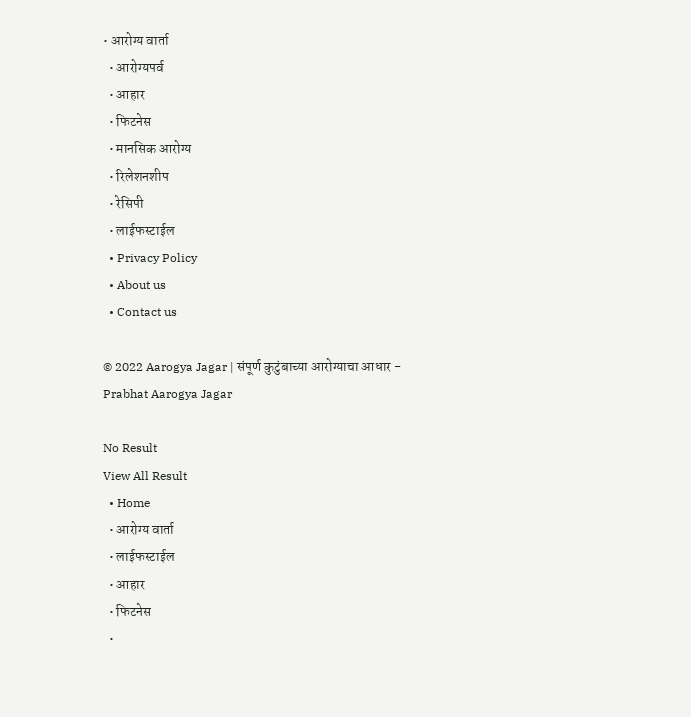• आरोग्य वार्ता
  • आरोग्यपर्व
  • आहार
  • फिटनेस
  • मानसिक आरोग्य
  • रिलेशनशीप
  • रेसिपी
  • लाईफस्टाईल
  • Privacy Policy
  • About us
  • Contact us

© 2022 Aarogya Jagar | संपूर्ण कुटुंबाच्या आरोग्याचा आधार - Prabhat Aarogya Jagar

No Result
View All Result
  • Home
  • आरोग्य वार्ता
  • लाईफस्टाईल
  • आहार
  • फिटनेस
  •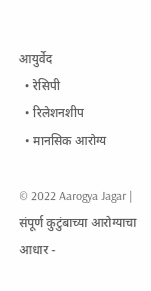आयुर्वेद
  • रेसिपी
  • रिलेशनशीप
  • मानसिक आरोग्य

© 2022 Aarogya Jagar | संपूर्ण कुटुंबाच्या आरोग्याचा आधार -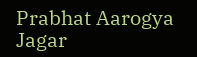Prabhat Aarogya Jagar